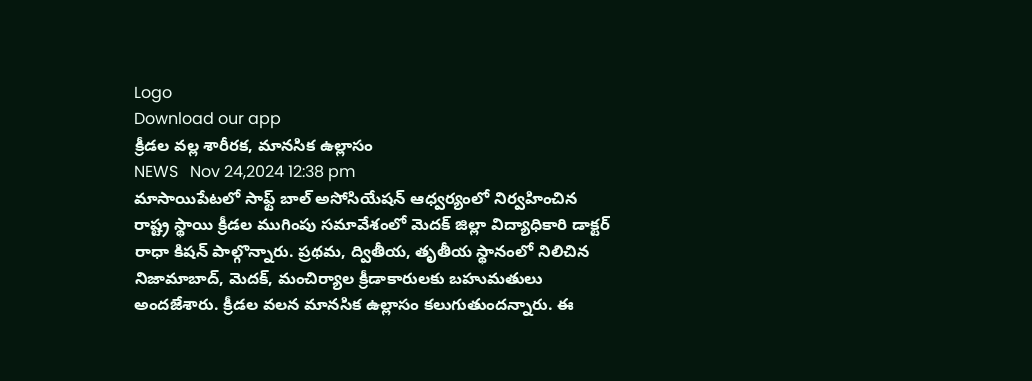Logo
Download our app
క్రీడల వల్ల శారీరక, మానసిక ఉల్లాసం
NEWS   Nov 24,2024 12:38 pm
మాసాయిపేటలో సాఫ్ట్ బాల్ అసోసియేషన్ ఆధ్వర్యంలో నిర్వహించిన రాష్ట్ర స్థాయి క్రీడల ముగింపు సమావేశంలో మెదక్ జిల్లా విద్యాధికారి డాక్టర్ రాధా కిషన్ పాల్గొన్నారు. ప్రథమ, ద్వితీయ, తృతీయ స్థానంలో నిలిచిన నిజామాబాద్, మెదక్, మంచిర్యాల క్రీడాకారులకు బహుమతులు అందజేశారు. క్రీడల వలన మానసిక ఉల్లాసం కలుగుతుందన్నారు. ఈ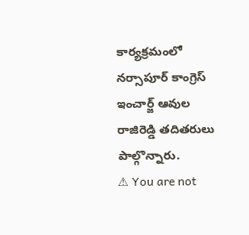కార్యక్రమంలో నర్సాపూర్ కాంగ్రెస్ ఇంచార్జ్ ఆవుల రాజిరెడ్డి తదితరులు పాల్గొన్నారు.
⚠ You are not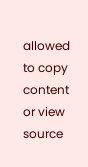allowed to copy content or view source